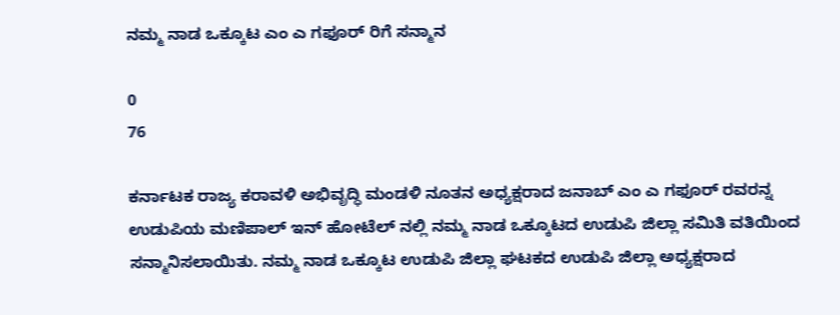ನಮ್ಮ ನಾಡ ಒಕ್ಕೂಟ ಎಂ ಎ ಗಫೂರ್ ರಿಗೆ ಸನ್ಮಾನ

0
76

ಕರ್ನಾಟಕ ರಾಜ್ಯ ಕರಾವಳಿ ಅಭಿವೃದ್ಧಿ ಮಂಡಳಿ ನೂತನ ಅಧ್ಯಕ್ಷರಾದ ಜನಾಬ್ ಎಂ ಎ ಗಫೂರ್ ರವರನ್ನ
ಉಡುಪಿಯ ಮಣಿಪಾಲ್ ಇನ್ ಹೋಟೆಲ್ ನಲ್ಲಿ ನಮ್ಮ ನಾಡ ಒಕ್ಕೂಟದ ಉಡುಪಿ ಜಿಲ್ಲಾ ಸಮಿತಿ ವತಿಯಿಂದ ಸನ್ಮಾನಿಸಲಾಯಿತು. ನಮ್ಮ ನಾಡ ಒಕ್ಕೂಟ ಉಡುಪಿ ಜಿಲ್ಲಾ ಘಟಕದ ಉಡುಪಿ ಜಿಲ್ಲಾ ಅಧ್ಯಕ್ಷರಾದ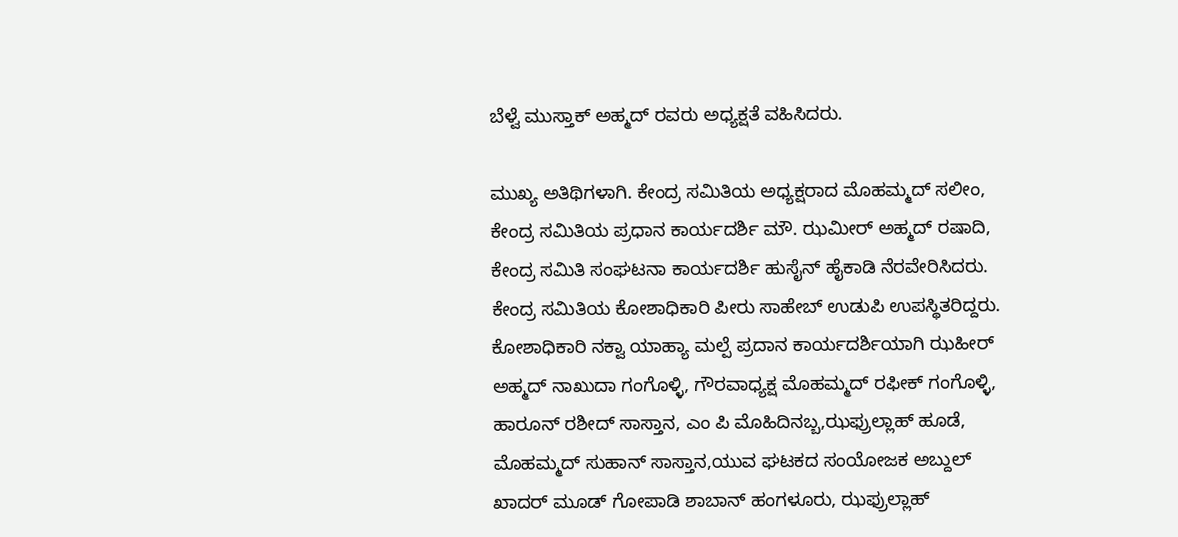ಬೆಳ್ವೆ ಮುಸ್ತಾಕ್ ಅಹ್ಮದ್ ರವರು ಅಧ್ಯಕ್ಷತೆ ವಹಿಸಿದರು.

ಮುಖ್ಯ ಅತಿಥಿಗಳಾಗಿ. ಕೇಂದ್ರ ಸಮಿತಿಯ ಅಧ್ಯಕ್ಷರಾದ ಮೊಹಮ್ಮದ್ ಸಲೀಂ, ಕೇಂದ್ರ ಸಮಿತಿಯ ಪ್ರಧಾನ ಕಾರ್ಯದರ್ಶಿ ಮೌ. ಝಮೀರ್ ಅಹ್ಮದ್ ರಷಾದಿ, ಕೇಂದ್ರ ಸಮಿತಿ ಸಂಘಟನಾ ಕಾರ್ಯದರ್ಶಿ ಹುಸೈನ್ ಹೈಕಾಡಿ ನೆರವೇರಿಸಿದರು. ಕೇಂದ್ರ ಸಮಿತಿಯ ಕೋಶಾಧಿಕಾರಿ ಪೀರು ಸಾಹೇಬ್ ಉಡುಪಿ ಉಪಸ್ಥಿತರಿದ್ದರು.
ಕೋಶಾಧಿಕಾರಿ ನಕ್ವಾ ಯಾಹ್ಯಾ ಮಲ್ಪೆ ಪ್ರದಾನ ಕಾರ್ಯದರ್ಶಿಯಾಗಿ ಝಹೀರ್ ಅಹ್ಮದ್ ನಾಖುದಾ ಗಂಗೊಳ್ಳಿ, ಗೌರವಾಧ್ಯಕ್ಷ ಮೊಹಮ್ಮದ್ ರಫೀಕ್ ಗಂಗೊಳ್ಳಿ, ಹಾರೂನ್ ರಶೀದ್ ಸಾಸ್ತಾನ, ಎಂ ಪಿ ಮೊಹಿದಿನಬ್ಬ,ಝಫ್ರುಲ್ಲಾಹ್ ಹೂಡೆ, ಮೊಹಮ್ಮದ್ ಸುಹಾನ್ ಸಾಸ್ತಾನ,ಯುವ ಘಟಕದ ಸಂಯೋಜಕ ಅಬ್ದುಲ್ ಖಾದರ್ ಮೂಡ್ ಗೋಪಾಡಿ ಶಾಬಾನ್ ಹಂಗಳೂರು, ಝಫ್ರುಲ್ಲಾಹ್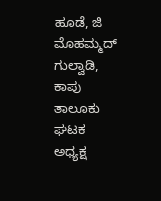ಹೂಡೆ, ಜಿ ಮೊಹಮ್ಮದ್ ಗುಲ್ವಾಡಿ, ಕಾಪು ತಾಲೂಕು ಘಟಕ ಅಧ್ಯಕ್ಷ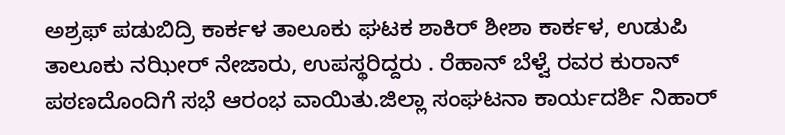ಅಶ್ರಫ್ ಪಡುಬಿದ್ರಿ ಕಾರ್ಕಳ ತಾಲೂಕು ಘಟಕ ಶಾಕಿರ್ ಶೀಶಾ ಕಾರ್ಕಳ, ಉಡುಪಿ ತಾಲೂಕು ನಝೀರ್ ನೇಜಾರು, ಉಪಸ್ಥರಿದ್ದರು . ರೆಹಾನ್ ಬೆಳ್ವೆ ರವರ ಕುರಾನ್ ಪಠಣದೊಂದಿಗೆ ಸಭೆ ಆರಂಭ ವಾಯಿತು.ಜಿಲ್ಲಾ ಸಂಘಟನಾ ಕಾರ್ಯದರ್ಶಿ ನಿಹಾರ್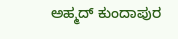ಅಹ್ಮದ್ ಕುಂದಾಪುರ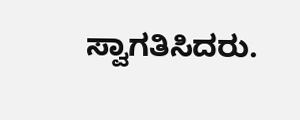ಸ್ವಾಗತಿಸಿದರು.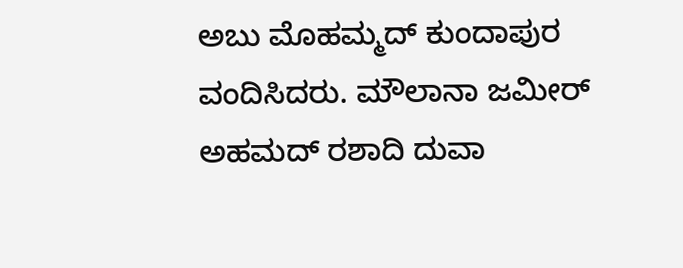ಅಬು ಮೊಹಮ್ಮದ್ ಕುಂದಾಪುರ ವಂದಿಸಿದರು. ಮೌಲಾನಾ ಜಮೀರ್ ಅಹಮದ್ ರಶಾದಿ ದುವಾ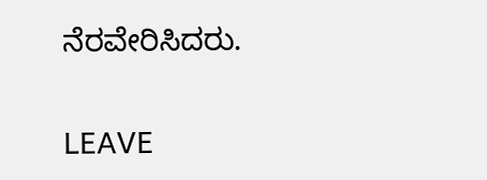ನೆರವೇರಿಸಿದರು.

LEAVE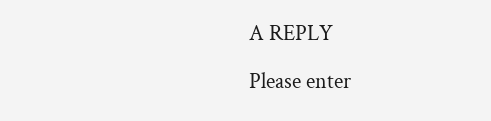A REPLY

Please enter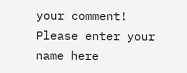your comment!
Please enter your name here